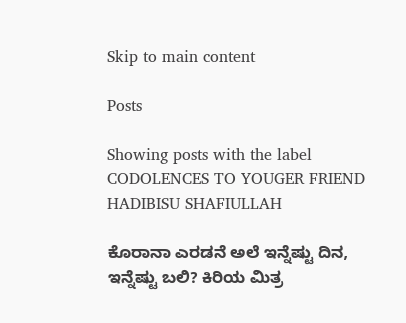Skip to main content

Posts

Showing posts with the label CODOLENCES TO YOUGER FRIEND HADIBISU SHAFIULLAH

ಕೊರಾನಾ ಎರಡನೆ ಅಲೆ ಇನ್ನೆಷ್ಟು ದಿನ, ಇನ್ನೆಷ್ಟು ಬಲಿ? ಕಿರಿಯ ಮಿತ್ರ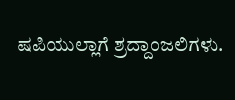ಷಪಿಯುಲ್ಲಾಗೆ ಶ್ರದ್ದಾಂಜಲಿಗಳು.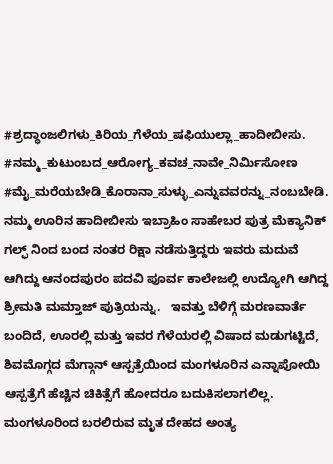#ಶ್ರದ್ಧಾಂಜಲಿಗಳು_ಕಿರಿಯ_ಗೆಳೆಯ_ಷಫಿಯುಲ್ಲಾ_ಹಾದೀಬೀಸು. #ನಮ್ಮ_ಕುಟುಂಬದ_ಆರೋಗ್ಯ_ಕವಚ_ನಾವೇ_ನಿರ್ಮಿಸೋಣ #ಮೈ_ಮರೆಯಬೇಡಿ_ಕೊರಾನಾ_ಸುಳ್ಳು_ಎನ್ನುವವರನ್ನು_ನಂಬಬೇಡಿ.    ನಮ್ಮ ಊರಿನ ಹಾದೀಬೀಸು ಇಬ್ರಾಹಿಂ ಸಾಹೇಬರ ಪುತ್ರ ಮೆಕ್ಯಾನಿಕ್ ಗಲ್ಫ್ ನಿಂದ ಬಂದ ನಂತರ ರಿಕ್ಷಾ ನಡೆಸುತ್ತಿದ್ದರು ಇವರು ಮದುವೆ ಆಗಿದ್ದು ಆನಂದಪುರಂ ಪದವಿ ಪೂರ್ವ ಕಾಲೇಜಲ್ಲಿ ಉದ್ಯೋಗಿ ಆಗಿದ್ದ ಶ್ರೀಮತಿ ಮಮ್ತಾಜ್ ಪುತ್ರಿಯನ್ನು.   ಇವತ್ತು ಬೆಳಿಗ್ಗೆ ಮರಣವಾರ್ತೆ ಬಂದಿದೆ, ಊರಲ್ಲಿ ಮತ್ತು ಇವರ ಗೆಳೆಯರಲ್ಲಿ ವಿಷಾದ ಮಡುಗಟ್ಟಿದೆ, ಶಿವಮೊಗ್ಗದ ಮೆಗ್ಗಾನ್ ಆಸ್ಪತ್ರೆಯಿಂದ ಮಂಗಳೂರಿನ ಎನ್ನಾಪೋಯಿ ಆಸ್ಪತ್ರೆಗೆ ಹೆಚ್ಚಿನ ಚಿಕಿತ್ಸೆಗೆ ಹೋದರೂ ಬದುಕಿಸಲಾಗಲಿಲ್ಲ.  ಮಂಗಳೂರಿಂದ ಬರಲಿರುವ ಮೃತ ದೇಹದ ಅಂತ್ಯ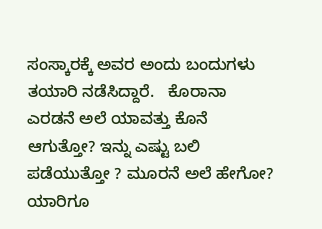ಸಂಸ್ಕಾರಕ್ಕೆ ಅವರ ಅಂದು ಬಂದುಗಳು ತಯಾರಿ ನಡೆಸಿದ್ದಾರೆ.   ಕೊರಾನಾ ಎರಡನೆ ಅಲೆ ಯಾವತ್ತು ಕೊನೆ ಆಗುತ್ತೋ? ಇನ್ನು ಎಷ್ಟು ಬಲಿ ಪಡೆಯುತ್ತೋ ? ಮೂರನೆ ಅಲೆ ಹೇಗೋ? ಯಾರಿಗೂ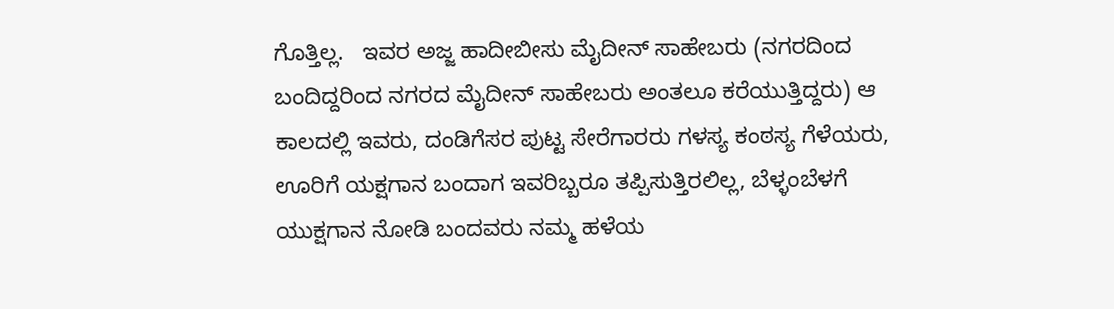ಗೊತ್ತಿಲ್ಲ.   ಇವರ ಅಜ್ಜ ಹಾದೀಬೀಸು ಮೈದೀನ್ ಸಾಹೇಬರು (ನಗರದಿಂದ ಬಂದಿದ್ದರಿಂದ ನಗರದ ಮೈದೀನ್ ಸಾಹೇಬರು ಅಂತಲೂ ಕರೆಯುತ್ತಿದ್ದರು) ಆ ಕಾಲದಲ್ಲಿ ಇವರು, ದಂಡಿಗೆಸರ ಪುಟ್ಟ ಸೇರೆಗಾರರು ಗಳಸ್ಯ ಕಂಠಸ್ಯ ಗೆಳೆಯರು, ಊರಿಗೆ ಯಕ್ಷಗಾನ ಬಂದಾಗ ಇವರಿಬ್ಬರೂ ತಪ್ಪಿಸುತ್ತಿರಲಿಲ್ಲ, ಬೆಳ್ಳಂಬೆಳಗೆ ಯುಕ್ಷಗಾನ ನೋಡಿ ಬಂದವರು ನಮ್ಮ ಹಳೆಯ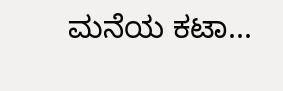ಮನೆಯ ಕಟಾ...